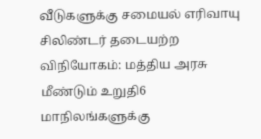வீடுகளுக்கு சமையல் எரிவாயு சிலிண்டர் தடையற்ற விநியோகம்: மத்திய அரசு மீண்டும் உறுதி6 மாநிலங்களுக்கு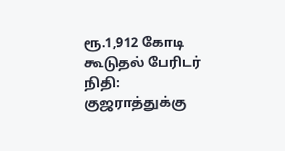ரூ.1,912 கோடி கூடுதல் பேரிடர் நிதி: குஜராத்துக்கு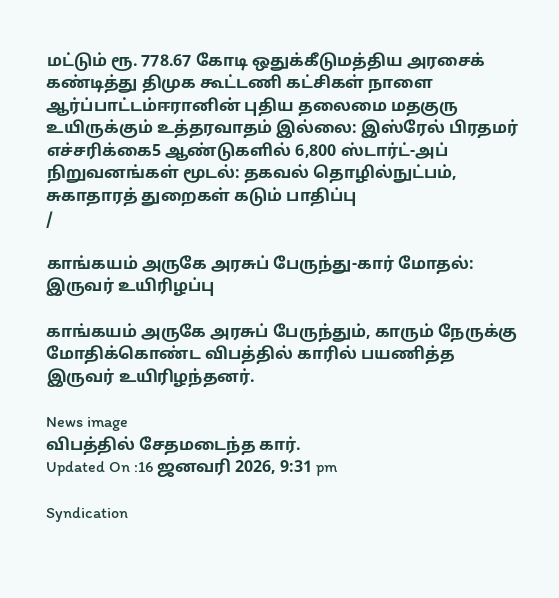மட்டும் ரூ. 778.67 கோடி ஒதுக்கீடுமத்திய அரசைக் கண்டித்து திமுக கூட்டணி கட்சிகள் நாளை ஆர்ப்பாட்டம்ஈரானின் புதிய தலைமை மதகுரு உயிருக்கும் உத்தரவாதம் இல்லை: இஸ்ரேல் பிரதமர் எச்சரிக்கை5 ஆண்டுகளில் 6,800 ஸ்டார்ட்-அப் நிறுவனங்கள் மூடல்: தகவல் தொழில்நுட்பம், சுகாதாரத் துறைகள் கடும் பாதிப்பு
/

காங்கயம் அருகே அரசுப் பேருந்து-கார் மோதல்: இருவர் உயிரிழப்பு

காங்கயம் அருகே அரசுப் பேருந்தும், காரும் நேருக்கு மோதிக்கொண்ட விபத்தில் காரில் பயணித்த இருவர் உயிரிழந்தனர்.

News image
விபத்தில் சேதமடைந்த கார்.
Updated On :16 ஜனவரி 2026, 9:31 pm

Syndication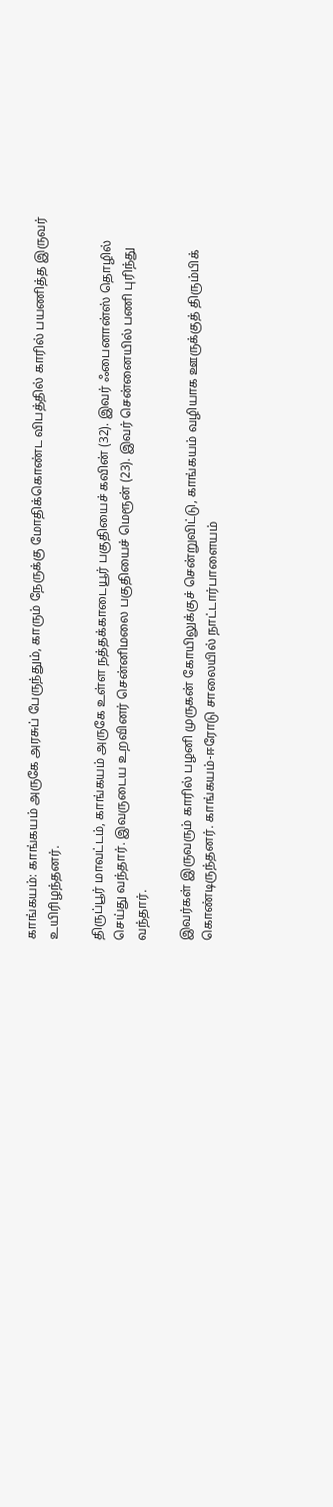காங்கயம்: காங்கயம் அருகே அரசுப் பேருந்தும், காரும் நேருக்கு மோதிக்கொண்ட விபத்தில் காரில் பயணித்த இருவர் உயிரிழந்தனர்.

திருப்பூர் மாவட்டம், காங்கயம் அருகே உள்ள நத்தக்காடையூர் பகுதியைச் கவின் (32). இவர் ஃபைனான்ஸ் தொழில் செய்து வந்தார். இவருடைய உறவினர் சென்னிமலை பகுதியைச் மெரூன் (23). இவர் சென்னையில் பணி புரிந்து வந்தார்.

இவர்கள் இருவரும் காரில் பழனி முருகன் கோயிலுக்குச் சென்றுவிட்டு, காங்கயம் வழியாக ஊருக்குத் திரும்பிக் கொண்டிருந்தனர். காங்கயம்-ஈரோடு சாலையில் நாட்டார்பாளையம்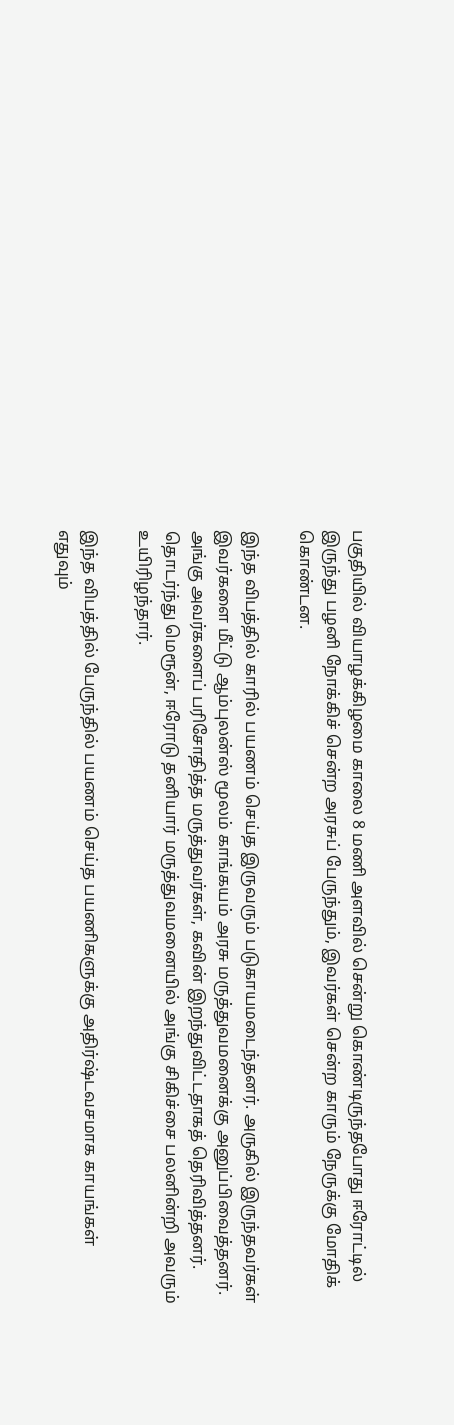பகுதியில் வியாழக்கிழமை காலை 8 மணி அளவில் சென்று கொண்டிருந்தபோது ஈரோட்டில் இருந்து பழனி நோக்கிச் சென்ற அரசுப் பேருந்தும், இவர்கள் சென்ற காரும் நேருக்கு மோதிக் கொண்டன.

இந்த விபத்தில் காரில் பயணம் செய்த இருவரும் படுகாயமடைந்தனர். அருகில் இருந்தவர்கள் இவர்களை மீட்டு ஆம்புலன்ஸ் மூலம் காங்கயம் அரசு மருத்துவமனைக்கு அனுப்பிவைத்தனர். அங்கு அவர்களைப் பரிசோதித்த மருத்துவர்கள், கவின் இறந்துவிட்டதாகத் தெரிவித்தனர். தொடர்ந்து மெரூன், ஈரோடு தனியார் மருத்துவமனையில் அங்கு சிகிச்சை பலனின்றி அவரும் உயிரிழந்தார்.

இந்த விபத்தில் பேருந்தில் பயணம் செய்த பயணிகளுக்கு அதிர்ஷ்டவசமாக காயங்கள் எதுவும்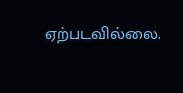ஏற்படவில்லை.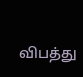விபத்து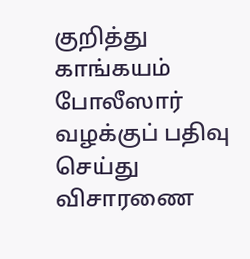குறித்து காங்கயம் போலீஸார் வழக்குப் பதிவு செய்து விசாரணை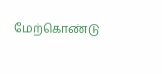மேற்கொண்டு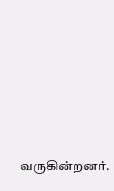வருகின்றனர்.